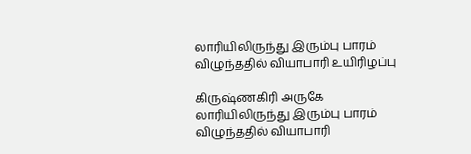லாரியிலிருந்து இரும்பு பாரம் விழுந்ததில் வியாபாரி உயிரிழப்பு

கிருஷ்ணகிரி அருகே லாரியிலிருந்து இரும்பு பாரம் விழுந்ததில் வியாபாரி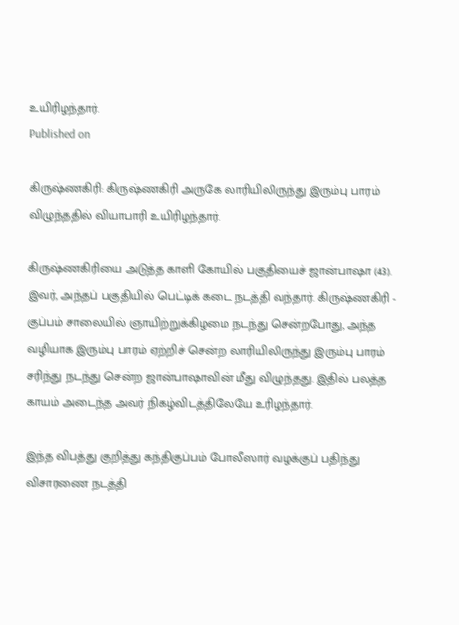உயிரிழந்தார்.
Published on

கிருஷ்ணகிரி: கிருஷ்ணகிரி அருகே லாரியிலிருந்து இரும்பு பாரம் விழுந்ததில் வியாபாரி உயிரிழந்தார்.

கிருஷ்ணகிரியை அடுத்த காளி கோயில் பகுதியைச் ஜான்பாஷா (43). இவர், அந்தப் பகுதியில் பெட்டிக் கடை நடத்தி வந்தார். கிருஷ்ணகிரி - குப்பம் சாலையில் ஞாயிற்றுக்கிழமை நடந்து சென்றபோது, அந்த வழியாக இரும்பு பாரம் ஏற்றிச் சென்ற லாரியிலிருந்து இரும்பு பாரம் சரிந்து நடந்து சென்ற ஜான்பாஷாவின் மீது விழுந்தது. இதில் பலத்த காயம் அடைந்த அவர் நிகழ்விடத்திலேயே உரிழந்தார்.

இந்த விபத்து குறித்து கந்திகுப்பம் போலீஸார் வழக்குப் பதிந்து விசாரணை நடத்தி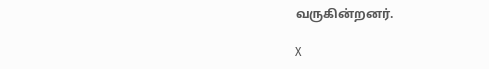வருகின்றனர்.

X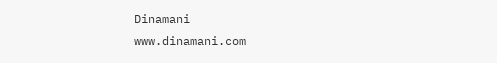Dinamani
www.dinamani.com